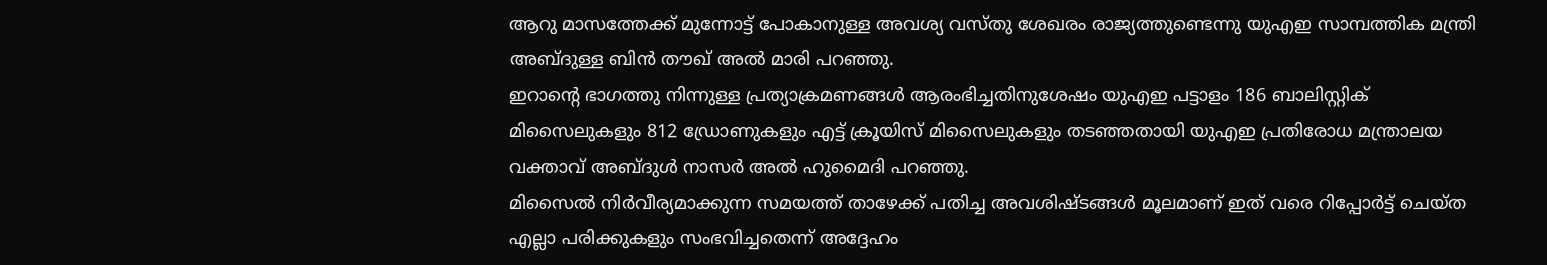ആറു മാസത്തേക്ക് മുന്നോട്ട് പോകാനുള്ള അവശ്യ വസ്തു ശേഖരം രാജ്യത്തുണ്ടെന്നു യുഎഇ സാമ്പത്തിക മന്ത്രി അബ്ദുള്ള ബിൻ തൗഖ് അൽ മാരി പറഞ്ഞു.
ഇറാന്റെ ഭാഗത്തു നിന്നുള്ള പ്രത്യാക്രമണങ്ങൾ ആരംഭിച്ചതിനുശേഷം യുഎഇ പട്ടാളം 186 ബാലിസ്റ്റിക് മിസൈലുകളും 812 ഡ്രോണുകളും എട്ട് ക്രൂയിസ് മിസൈലുകളും തടഞ്ഞതായി യുഎഇ പ്രതിരോധ മന്ത്രാലയ വക്താവ് അബ്ദുൾ നാസർ അൽ ഹുമൈദി പറഞ്ഞു.
മിസൈൽ നിർവീര്യമാക്കുന്ന സമയത്ത് താഴേക്ക് പതിച്ച അവശിഷ്ടങ്ങൾ മൂലമാണ് ഇത് വരെ റിപ്പോർട്ട് ചെയ്ത എല്ലാ പരിക്കുകളും സംഭവിച്ചതെന്ന് അദ്ദേഹം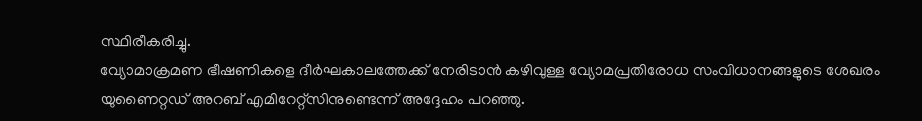സ്ഥിരീകരിച്ചു.
വ്യോമാക്രമണ ഭീഷണികളെ ദീർഘകാലത്തേക്ക് നേരിടാൻ കഴിവുള്ള വ്യോമപ്രതിരോധ സംവിധാനങ്ങളുടെ ശേഖരം യുണൈറ്റഡ് അറബ് എമിറേറ്റ്സിനുണ്ടെന്ന് അദ്ദേഹം പറഞ്ഞു.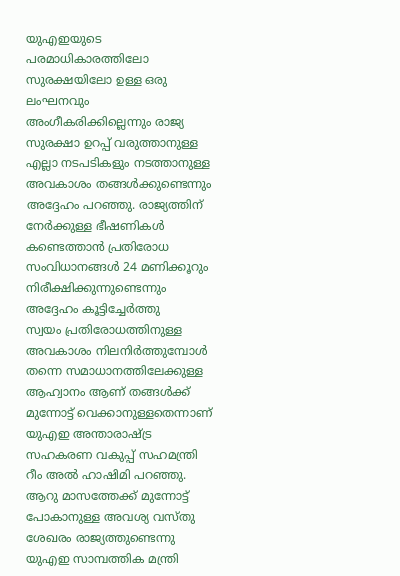യുഎഇയുടെ പരമാധികാരത്തിലോ സുരക്ഷയിലോ ഉള്ള ഒരു ലംഘനവും അംഗീകരിക്കില്ലെന്നും രാജ്യ സുരക്ഷാ ഉറപ്പ് വരുത്താനുള്ള എല്ലാ നടപടികളും നടത്താനുള്ള അവകാശം തങ്ങൾക്കുണ്ടെന്നും അദ്ദേഹം പറഞ്ഞു. രാജ്യത്തിന് നേർക്കുള്ള ഭീഷണികൾ കണ്ടെത്താൻ പ്രതിരോധ സംവിധാനങ്ങൾ 24 മണിക്കൂറും നിരീക്ഷിക്കുന്നുണ്ടെന്നും അദ്ദേഹം കൂട്ടിച്ചേർത്തു
സ്വയം പ്രതിരോധത്തിനുള്ള അവകാശം നിലനിർത്തുമ്പോൾ തന്നെ സമാധാനത്തിലേക്കുള്ള ആഹ്വാനം ആണ് തങ്ങൾക്ക് മുന്നോട്ട് വെക്കാനുള്ളതെന്നാണ് യുഎഇ അന്താരാഷ്ട്ര സഹകരണ വകുപ്പ് സഹമന്ത്രി റീം അൽ ഹാഷിമി പറഞ്ഞു.
ആറു മാസത്തേക്ക് മുന്നോട്ട് പോകാനുള്ള അവശ്യ വസ്തു ശേഖരം രാജ്യത്തുണ്ടെന്നു യുഎഇ സാമ്പത്തിക മന്ത്രി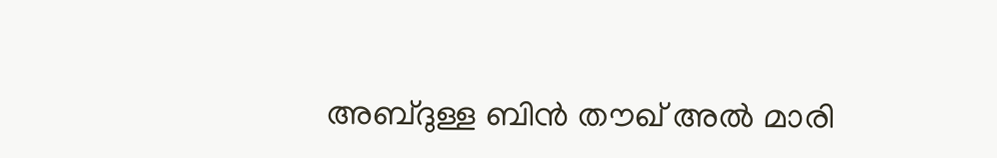അബ്ദുള്ള ബിൻ തൗഖ് അൽ മാരി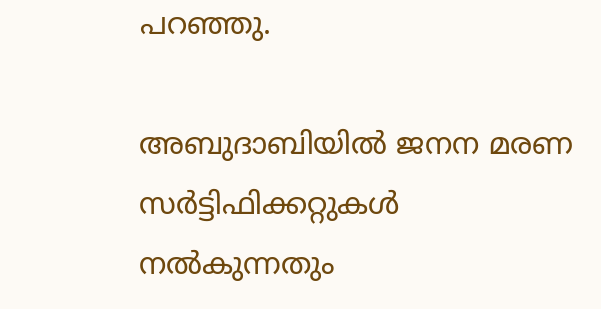പറഞ്ഞു.

അബുദാബിയിൽ ജനന മരണ സർട്ടിഫിക്കറ്റുകൾ നൽകുന്നതും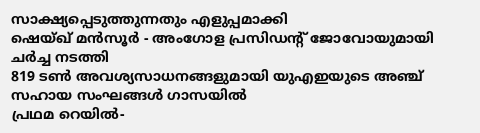സാക്ഷ്യപ്പെടുത്തുന്നതും എളുപ്പമാക്കി
ഷെയ്ഖ് മൻസൂർ - അംഗോള പ്രസിഡന്റ് ജോവോയുമായി ചർച്ച നടത്തി
819 ടൺ അവശ്യസാധനങ്ങളുമായി യുഎഇയുടെ അഞ്ച് സഹായ സംഘങ്ങൾ ഗാസയിൽ
പ്രഥമ റെയിൽ-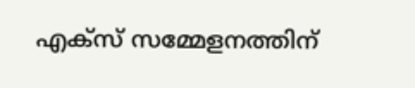എക്സ് സമ്മേളനത്തിന്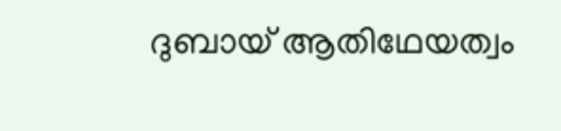ദുബായ് ആതിഥേയത്വം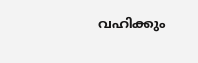വഹിക്കും